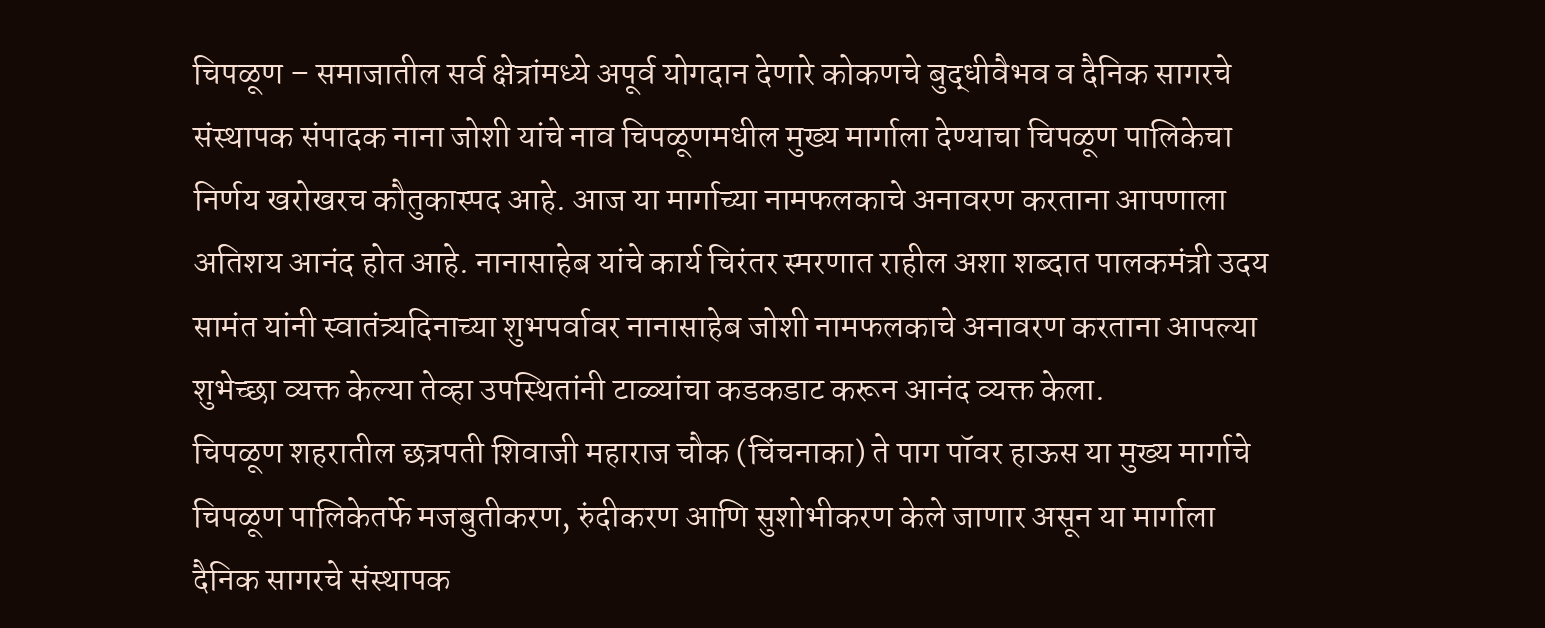चिपळूण – समाजातील सर्व क्षेत्रांमध्ये अपूर्व योगदान देणारे कोकणचे बुद्धीवैभव व दैनिक सागरचे संस्थापक संपादक नाना जोशी यांचे नाव चिपळूणमधील मुख्य मार्गाला देण्याचा चिपळूण पालिकेचा निर्णय खरोखरच कौतुकास्पद आहे. आज या मार्गाच्या नामफलकाचे अनावरण करताना आपणाला अतिशय आनंद होत आहे. नानासाहेब यांचे कार्य चिरंतर स्मरणात राहील अशा शब्दात पालकमंत्री उदय सामंत यांनी स्वातंत्र्यदिनाच्या शुभपर्वावर नानासाहेब जोशी नामफलकाचे अनावरण करताना आपल्या शुभेच्छा व्यक्त केल्या तेव्हा उपस्थितांनी टाळ्यांचा कडकडाट करून आनंद व्यक्त केला.
चिपळूण शहरातील छत्रपती शिवाजी महाराज चौक (चिंचनाका) ते पाग पॉवर हाऊस या मुख्य मार्गाचे चिपळूण पालिकेतर्फे मजबुतीकरण, रुंदीकरण आणि सुशोभीकरण केले जाणार असून या मार्गाला दैनिक सागरचे संस्थापक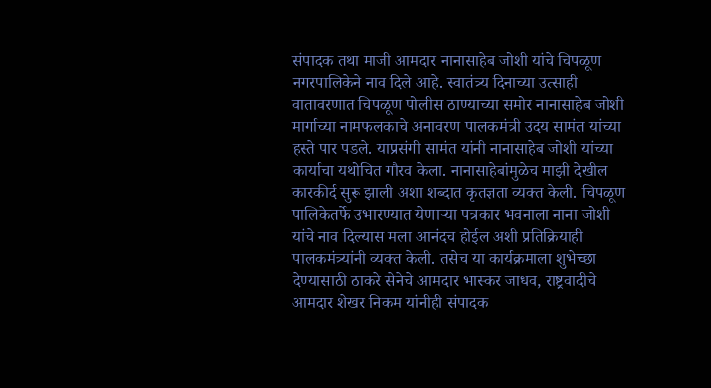संपादक तथा माजी आमदार नानासाहेब जोशी यांचे चिपळूण नगरपालिकेने नाव दिले आहे. स्वातंत्र्य दिनाच्या उत्साही वातावरणात चिपळूण पोलीस ठाण्याच्या समोर नानासाहेब जोशी मार्गाच्या नामफलकाचे अनावरण पालकमंत्री उदय सामंत यांच्या हस्ते पार पडले. याप्रसंगी सामंत यांनी नानासाहेब जोशी यांच्या कार्याचा यथोचित गौरव केला. नानासाहेबांमुळेच माझी देखील कारकीर्द सुरू झाली अशा शब्दात कृतज्ञता व्यक्त केली. चिपळूण पालिकेतर्फे उभारण्यात येणाऱ्या पत्रकार भवनाला नाना जोशी यांचे नाव दिल्यास मला आनंदच होईल अशी प्रतिक्रियाही पालकमंत्र्यांनी व्यक्त केली. तसेच या कार्यक्रमाला शुभेच्छा देण्यासाठी ठाकरे सेनेचे आमदार भास्कर जाधव, राष्ट्रवादीचे आमदार शेखर निकम यांनीही संपादक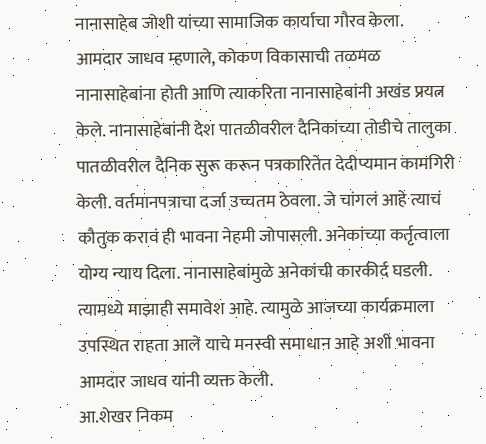नानासाहेब जोशी यांच्या सामाजिक कार्याचा गौरव केला.
आमदार जाधव म्हणाले, कोकण विकासाची तळमळ नानासाहेबांना होती आणि त्याकरिता नानासाहेबांनी अखंड प्रयत्न केले. नानासाहेबांनी देश पातळीवरील दैनिकांच्या तोडीचे तालुका पातळीवरील दैनिक सुरू करून पत्रकारितेत देदीप्यमान कामगिरी केली. वर्तमानपत्राचा दर्जा उच्चतम ठेवला. जे चांगलं आहे त्याचं कौतुक करावं ही भावना नेहमी जोपासली. अनेकांच्या कर्तृत्वाला योग्य न्याय दिला. नानासाहेबांमुळे अनेकांची कारकीर्द घडली. त्यामध्ये माझाही समावेश आहे. त्यामुळे आजच्या कार्यक्रमाला उपस्थित राहता आले याचे मनस्वी समाधान आहे अशी भावना आमदार जाधव यांनी व्यक्त केली.
आ.शेखर निकम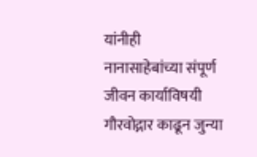यांनीही नानासाहेबांच्या संपूर्ण जीवन कार्याविषयी गौरवोद्गार काढून जुन्या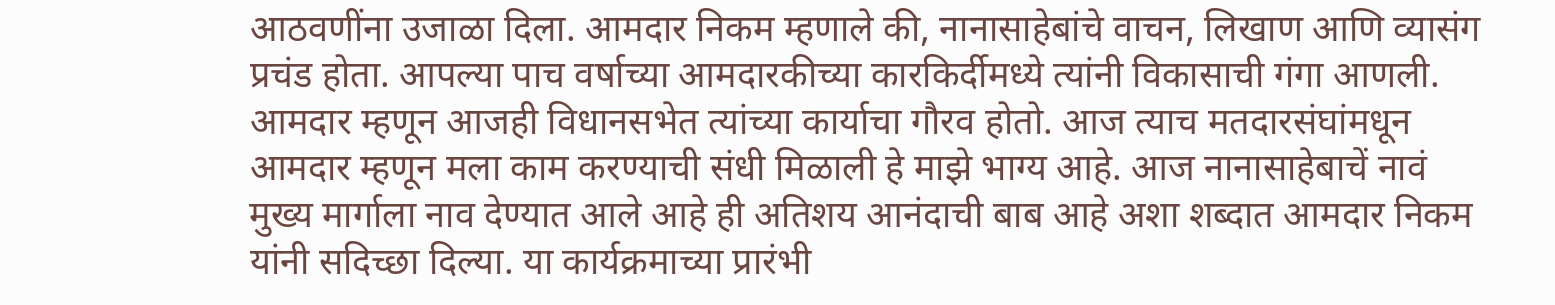आठवणींना उजाळा दिला. आमदार निकम म्हणाले की, नानासाहेबांचे वाचन, लिखाण आणि व्यासंग प्रचंड होता. आपल्या पाच वर्षाच्या आमदारकीच्या कारकिर्दीमध्ये त्यांनी विकासाची गंगा आणली. आमदार म्हणून आजही विधानसभेत त्यांच्या कार्याचा गौरव होतो. आज त्याच मतदारसंघांमधून आमदार म्हणून मला काम करण्याची संधी मिळाली हे माझे भाग्य आहे. आज नानासाहेबाचें नावं मुख्य मार्गाला नाव देण्यात आले आहे ही अतिशय आनंदाची बाब आहे अशा शब्दात आमदार निकम यांनी सदिच्छा दिल्या. या कार्यक्रमाच्या प्रारंभी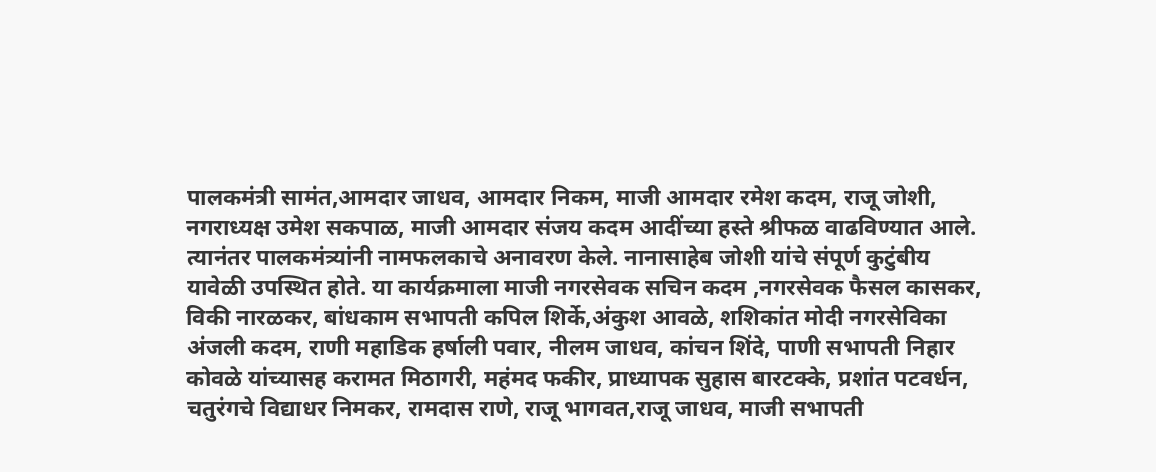पालकमंत्री सामंत,आमदार जाधव, आमदार निकम, माजी आमदार रमेश कदम, राजू जोशी, नगराध्यक्ष उमेश सकपाळ, माजी आमदार संजय कदम आदींच्या हस्ते श्रीफळ वाढविण्यात आले. त्यानंतर पालकमंत्र्यांनी नामफलकाचे अनावरण केले. नानासाहेब जोशी यांचे संपूर्ण कुटुंबीय यावेळी उपस्थित होते. या कार्यक्रमाला माजी नगरसेवक सचिन कदम ,नगरसेवक फैसल कासकर, विकी नारळकर, बांधकाम सभापती कपिल शिर्के,अंकुश आवळे, शशिकांत मोदी नगरसेविका अंजली कदम, राणी महाडिक हर्षाली पवार, नीलम जाधव, कांचन शिंदे, पाणी सभापती निहार कोवळे यांच्यासह करामत मिठागरी, महंमद फकीर, प्राध्यापक सुहास बारटक्के, प्रशांत पटवर्धन, चतुरंगचे विद्याधर निमकर, रामदास राणे, राजू भागवत,राजू जाधव, माजी सभापती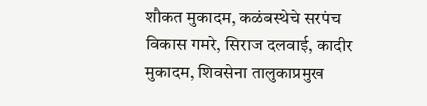शौकत मुकादम, कळंबस्थेचे सरपंच विकास गमरे, सिराज दलवाई, कादीर मुकादम, शिवसेना तालुकाप्रमुख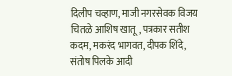दिलीप चव्हाण, माजी नगरसेवक विजय चितळे आशिष खातू, पत्रकार सतीश कदम, मकरंद भागवत, दीपक शिंदे, संतोष पिलके आदी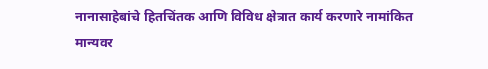नानासाहेबांचे हितचिंतक आणि विविध क्षेत्रात कार्य करणारे नामांकित मान्यवर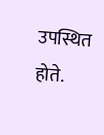उपस्थित होते.